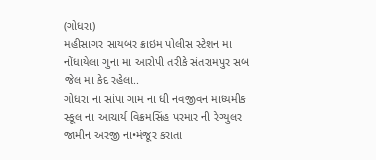(ગોધરા)
મહીસાગર સાયબર ક્રાઇમ પોલીસ સ્ટેશન મા નોંધાયેલા ગુના મા આરોપી તરીકે સંતરામપુર સબ જેલ મા કેદ રહેલા..
ગોધરા ના સાંપા ગામ ના ધી નવજીવન માધ્યમીક સ્કૂલ ના આચાર્ય વિક્રમસિંહ પરમાર ની રેગ્યુલર જામીન અરજી ના•મંજૂર કરાતા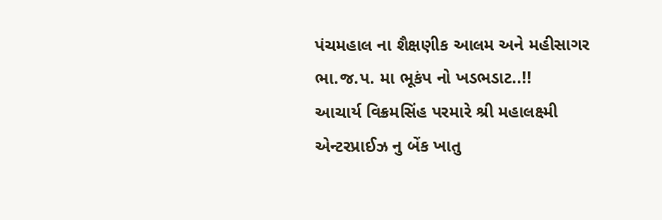પંચમહાલ ના શૈક્ષણીક આલમ અને મહીસાગર ભા.જ.પ. મા ભૂકંપ નો ખડભડાટ..!!
આચાર્ય વિક્રમસિંહ પરમારે શ્રી મહાલક્ષ્મી એન્ટરપ્રાઈઝ નુ બેંક ખાતુ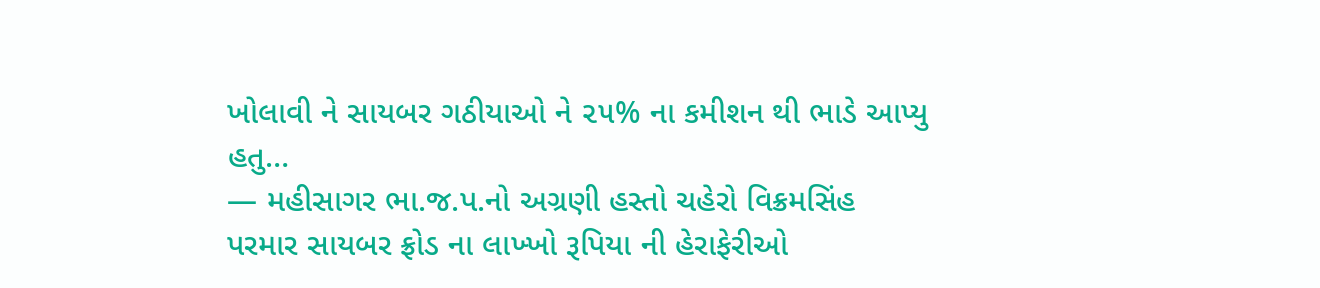ખોલાવી ને સાયબર ગઠીયાઓ ને ૨૫% ના કમીશન થી ભાડે આપ્યુ હતુ…
— મહીસાગર ભા.જ.પ.નો અગ્રણી હસ્તો ચહેરો વિક્રમસિંહ પરમાર સાયબર ફ્રોડ ના લાખ્ખો રૂપિયા ની હેરાફેરીઓ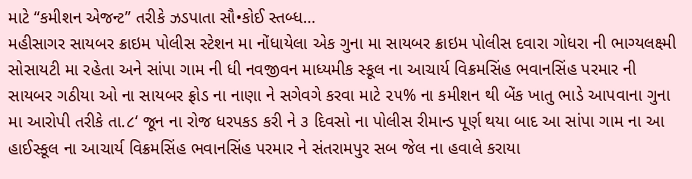માટે “કમીશન એજન્ટ” તરીકે ઝડપાતા સૌ•કોઈ સ્તબ્ધ…
મહીસાગર સાયબર ક્રાઇમ પોલીસ સ્ટેશન મા નોંધાયેલા એક ગુના મા સાયબર ક્રાઇમ પોલીસ દવારા ગોધરા ની ભાગ્યલક્ષ્મી સોસાયટી મા રહેતા અને સાંપા ગામ ની ધી નવજીવન માધ્યમીક સ્કૂલ ના આચાર્ય વિક્રમસિંહ ભવાનસિંહ પરમાર ની સાયબર ગઠીયા ઓ ના સાયબર ફ્રોડ ના નાણા ને સગેવગે કરવા માટે ૨૫% ના કમીશન થી બેંક ખાતુ ભાડે આપવાના ગુના મા આરોપી તરીકે તા.૮‘ જૂન ના રોજ ધરપકડ કરી ને ૩ દિવસો ના પોલીસ રીમાન્ડ પૂર્ણ થયા બાદ આ સાંપા ગામ ના આ હાઈસ્કૂલ ના આચાર્ય વિક્રમસિંહ ભવાનસિંહ પરમાર ને સંતરામપુર સબ જેલ ના હવાલે કરાયા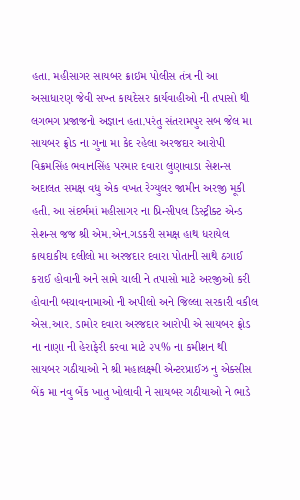હતા. મહીસાગર સાયબર ક્રાઇમ પોલીસ તંત્ર ની આ અસાધારણ જેવી સખ્ત કાયદેસર કાર્યવાહીઓ ની તપાસો થી લગભગ પ્રજાજનો અજ્ઞાન હતા.પરંતુ સંતરામપુર સબ જેલ મા સાયબર ફ્રોડ ના ગુના મા કેદ રહેલા અરજદાર આરોપી વિક્રમસિંહ ભવાનસિંહ પરમાર દવારા લુણાવાડા સેશન્સ અદાલત સમક્ષ વધુ એક વખત રેગ્યુલર જામીન અરજી મૂકી હતી. આ સંદર્ભમાં મહીસાગર ના પ્રિન્સીપલ ડિસ્ટ્રીક્ટ એન્ડ સેશન્સ જજ શ્રી એમ.એન.ગડકરી સમક્ષ હાથ ધરાયેલ કાયદાકીય દલીલો મા અરજદાર દવારા પોતાની સાથે ઠગાઈ કરાઈ હોવાની અને સામે ચાલી ને તપાસો માટે અરજીઓ કરી હોવાની બચાવનામાઓ ની અપીલો અને જિલ્લા સરકારી વકીલ એસ.આર. ડામોર દવારા અરજદાર આરોપી એ સાયબર ફ્રોડ ના નાણા ની હેરાફેરી કરવા માટે ૨૫% ના કમીશન થી સાયબર ગઠીયાઓ ને શ્રી મહાલક્ષ્મી એન્ટરપ્રાઈઝ નુ એક્સીસ બેંક મા નવુ બેંક ખાતુ ખોલાવી ને સાયબર ગઠીયાઓ ને ભાડે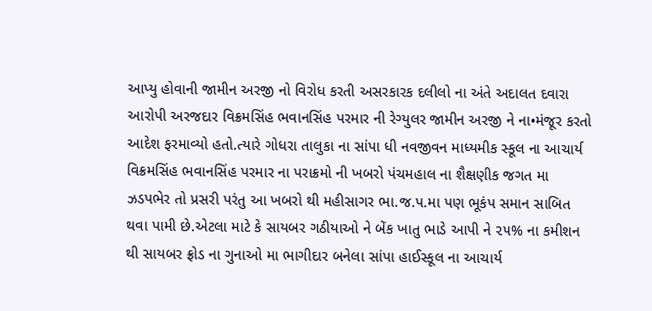આપ્યુ હોવાની જામીન અરજી નો વિરોધ કરતી અસરકારક દલીલો ના અંતે અદાલત દવારા આરોપી અરજદાર વિક્રમસિંહ ભવાનસિંહ પરમાર ની રેગ્યુલર જામીન અરજી ને ના•મંજૂર કરતો આદેશ ફરમાવ્યો હતો.ત્યારે ગોધરા તાલુકા ના સાંપા ધી નવજીવન માધ્યમીક સ્કૂલ ના આચાર્ય વિક્રમસિંહ ભવાનસિંહ પરમાર ના પરાક્રમો ની ખબરો પંચમહાલ ના શૈક્ષણીક જગત મા ઝડપભેર તો પ્રસરી પરંતુ આ ખબરો થી મહીસાગર ભા.જ.પ.મા પણ ભૂકંપ સમાન સાબિત થવા પામી છે.એટલા માટે કે સાયબર ગઠીયાઓ ને બેંક ખાતુ ભાડે આપી ને ૨૫% ના કમીશન થી સાયબર ફ્રોડ ના ગુનાઓ મા ભાગીદાર બનેલા સાંપા હાઈસ્કૂલ ના આચાર્ય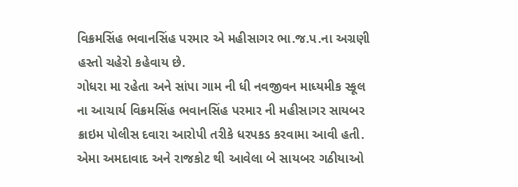વિક્રમસિંહ ભવાનસિંહ પરમાર એ મહીસાગર ભા.જ.પ.ના અગ્રણી હસ્તો ચહેરો કહેવાય છે.
ગોધરા મા રહેતા અને સાંપા ગામ ની ધી નવજીવન માધ્યમીક સ્કૂલ ના આચાર્ય વિક્રમસિંહ ભવાનસિંહ પરમાર ની મહીસાગર સાયબર ક્રાઇમ પોલીસ દવારા આરોપી તરીકે ધરપકડ કરવામા આવી હતી. એમા અમદાવાદ અને રાજકોટ થી આવેલા બે સાયબર ગઠીયાઓ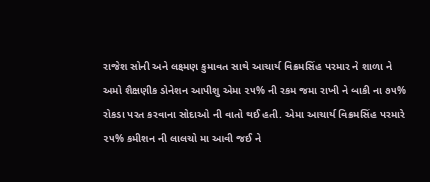રાજેશ સોની અને લક્ષ્મણ કુમાવત સાથે આચાર્ય વિક્રમસિંહ પરમાર ને શાળા ને અમો શૈક્ષણીક ડોનેશન આપીશુ એમા ૨૫% ની રકમ જમા રાખી ને બાકી ના ૭૫% રોકડા પરત કરવાના સોદાઓ ની વાતો થઈ હતી. એમા આચાર્ય વિક્રમસિંહ પરમારે ૨૫% કમીશન ની લાલચો મા આવી જઈ ને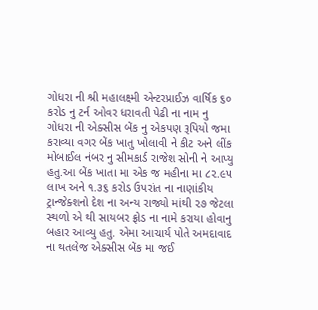ગોધરા ની શ્રી મહાલક્ષ્મી એન્ટરપ્રાઈઝ વાર્ષિક ૬૦ કરોડ નુ ટર્ન ઓવર ધરાવતી પેઢી ના નામ નુ ગોધરા ની એક્સીસ બેંક નુ એકપણ રૂપિયો જમા કરાવ્યા વગર બેંક ખાતુ ખોલાવી ને કીટ અને લીંક મોબાઈલ નંબર નુ સીમકાર્ડ રાજેશ સોની ને આપ્યુ હતુ.આ બેંક ખાતા મા એક જ મહીના મા ૮૨.૯૫ લાખ અને ૧.૩૬ કરોડ ઉપરાંત ના નાણાંકીય ટ્રાન્જેક્શનો દેશ ના અન્ય રાજ્યો માંથી ૨૭ જેટલા સ્થળો એ થી સાયબર ફ્રોડ ના નામે કરાયા હોવાનુ બહાર આવ્યુ હતુ. એમા આચાર્ય પોતે અમદાવાદ ના થતલેજ એક્સીસ બેંક મા જઈ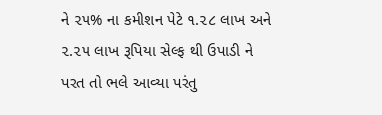ને ૨૫% ના કમીશન પેટે ૧.૨૮ લાખ અને ૨.૨૫ લાખ રૂપિયા સેલ્ફ થી ઉપાડી ને પરત તો ભલે આવ્યા પરંતુ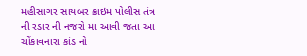મહીસાગર સાયબર ક્રાઇમ પોલીસ તંત્ર ની રડાર ની નજરો મા આવી જતા આ ચોંકાવનારા કાંડ નો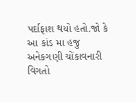પર્દાફાશ થયો હતો.જો કે આ કાંડ મા હજુ અનેકગણી ચોંકાવનારી વિગતો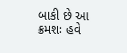બાકી છે આ ક્રમશઃ હવે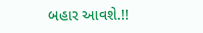બહાર આવશે.!!